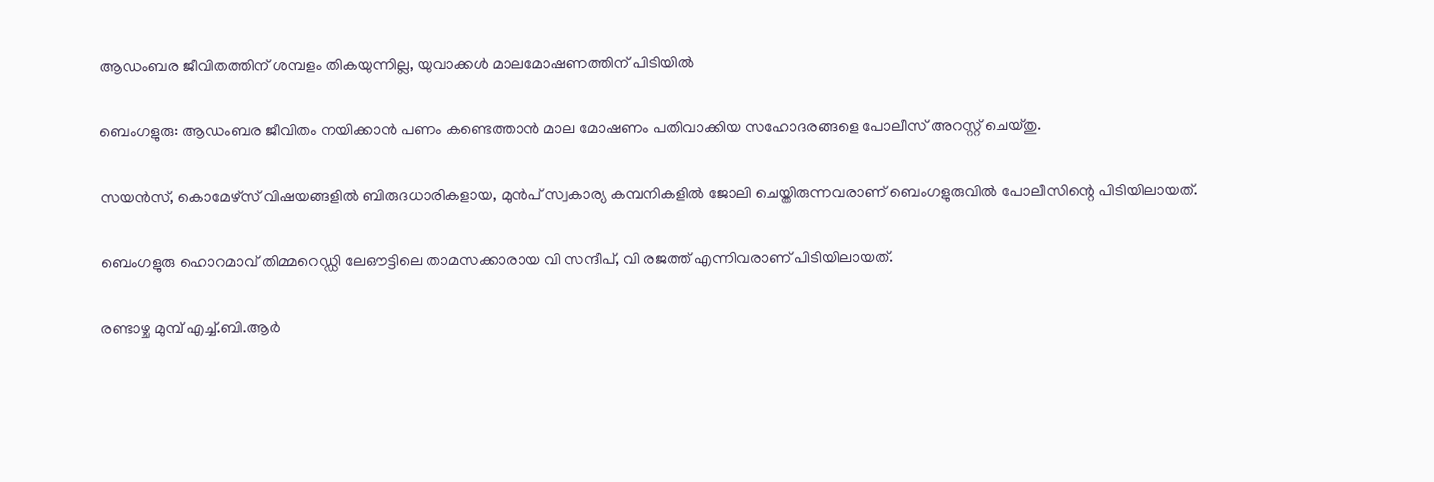ആഡംബര ജീവിതത്തിന് ശമ്പളം തികയുന്നില്ല, യുവാക്കൾ മാലമോഷണത്തിന് പിടിയിൽ

ബെംഗളുരു: ആഡംബര ജീവിതം നയിക്കാൻ പണം കണ്ടെത്താൻ മാല മോഷണം പതിവാക്കിയ സഹോദരങ്ങളെ പോലീസ് അറസ്റ്റ് ചെയ്തു.

സയൻസ്, കൊമേഴ്സ് വിഷയങ്ങളില്‍ ബിരുദധാരികളായ, മുൻപ് സ്വകാര്യ കമ്പനികളില്‍ ജോലി ചെയ്തിരുന്നവരാണ് ബെംഗളുരുവില്‍ പോലീസിന്റെ പിടിയിലായത്.

ബെംഗളുരു ഹൊറമാവ് തിമ്മറെഡ്ഡി ലേഔട്ടിലെ താമസക്കാരായ വി സന്ദീപ്, വി രജത്ത് എന്നിവരാണ് പിടിയിലായത്.

രണ്ടാഴ്ച മുമ്പ് എച്ച്‌.ബി.ആർ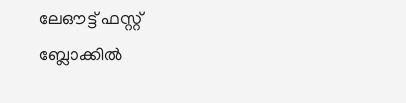ലേഔട്ട് ഫസ്റ്റ് ബ്ലോക്കില്‍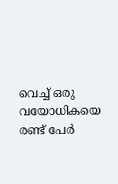വെച്ച്‌ ഒരു വയോധികയെ രണ്ട് പേർ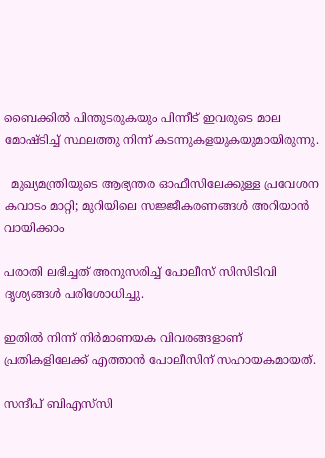ബൈക്കില്‍ പിന്തുടരുകയും പിന്നീട് ഇവരുടെ മാല മോഷ്ടിച്ച്‌ സ്ഥലത്തു നിന്ന് കടന്നുകളയുകയുമായിരുന്നു.

  മുഖ്യമന്ത്രിയുടെ ആഭ്യന്തര ഓഫീസിലേക്കുള്ള പ്രവേശന കവാടം മാറ്റി; മുറിയിലെ സജ്ജീകരണങ്ങൾ അറിയാൻ വായിക്കാം

പരാതി ലഭിച്ചത് അനുസരിച്ച്‌ പോലീസ് സിസിടിവി ദൃശ്യങ്ങള്‍ പരിശോധിച്ചു.

ഇതില്‍ നിന്ന് നിർമാണയക വിവരങ്ങളാണ് പ്രതികളിലേക്ക് എത്താൻ പോലീസിന് സഹായകമായത്.

സന്ദീപ് ബിഎസ്‍സി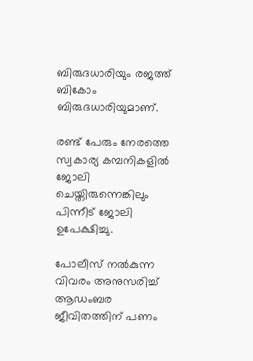ബിരുദധാരിയും രജത്ത് ബികോം ബിരുദധാരിയുമാണ്.

രണ്ട് പേരും നേരത്തെ സ്വകാര്യ കമ്പനികളില്‍ ജോലി ചെയ്തിരുന്നെങ്കിലും പിന്നീട് ജോലി ഉപേക്ഷിച്ചു.

പോലീസ് നല്‍കുന്ന വിവരം അനുസരിച്ച്‌ ആഡംബര ജീവിതത്തിന് പണം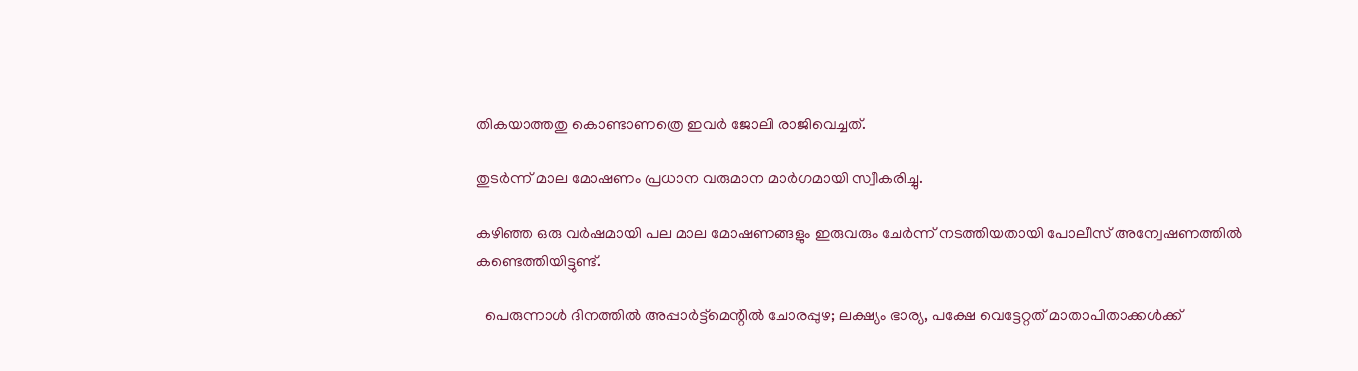തികയാത്തതു കൊണ്ടാണത്രെ ഇവർ ജോലി രാജിവെച്ചത്.

തുടർന്ന് മാല മോഷണം പ്രധാന വരുമാന മാർഗമായി സ്വീകരിച്ചു.

കഴിഞ്ഞ ഒരു വർഷമായി പല മാല മോഷണങ്ങളും ഇരുവരും ചേർന്ന് നടത്തിയതായി പോലീസ് അന്വേഷണത്തില്‍ കണ്ടെത്തിയിട്ടുണ്ട്.

  പെരുന്നാൾ ദിനത്തിൽ അപ്പാർട്ട്‌മെന്റിൽ ചോരപ്പുഴ; ലക്ഷ്യം ഭാര്യ, പക്ഷേ വെട്ടേറ്റത് മാതാപിതാക്കൾക്ക്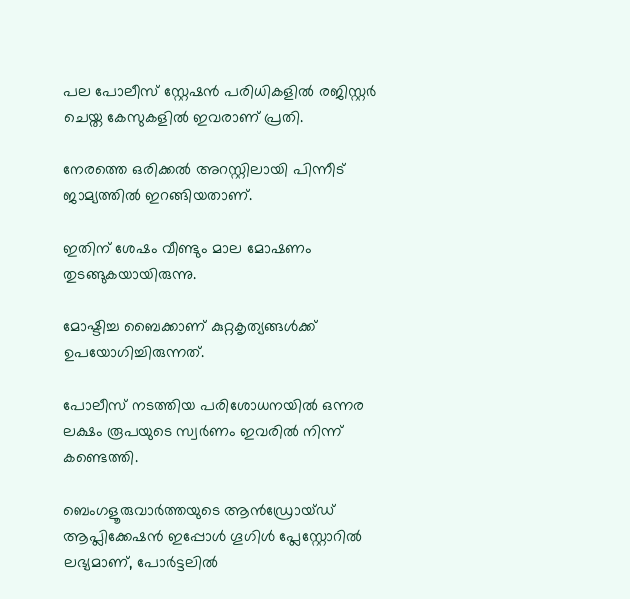പല പോലീസ് സ്റ്റേഷൻ പരിധികളില്‍ രജിസ്റ്റർ ചെയ്ത കേസുകളില്‍ ഇവരാണ് പ്രതി.

നേരത്തെ ഒരിക്കല്‍ അറസ്റ്റിലായി പിന്നീട് ജാമ്യത്തില്‍ ഇറങ്ങിയതാണ്.

ഇതിന് ശേഷം വീണ്ടും മാല മോഷണം തുടങ്ങുകയായിരുന്നു.

മോഷ്ടിച്ച ബൈക്കാണ് കുറ്റകൃത്യങ്ങള്‍ക്ക് ഉപയോഗിച്ചിരുന്നത്.

പോലീസ് നടത്തിയ പരിശോധനയില്‍ ഒന്നര ലക്ഷം രൂപയുടെ സ്വർണം ഇവരില്‍ നിന്ന് കണ്ടെത്തി.

ബെംഗളൂരുവാർത്തയുടെ ആൻഡ്രോയ്ഡ് ആപ്ലിക്കേഷൻ ഇപ്പോൾ ഗൂഗിൾ പ്ലേസ്റ്റോറിൽ ലഭ്യമാണ്, പോർട്ടലിൽ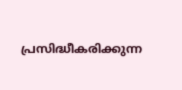പ്രസിദ്ധീകരിക്കുന്ന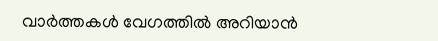വാർത്തകൾ വേഗത്തിൽ അറിയാൻ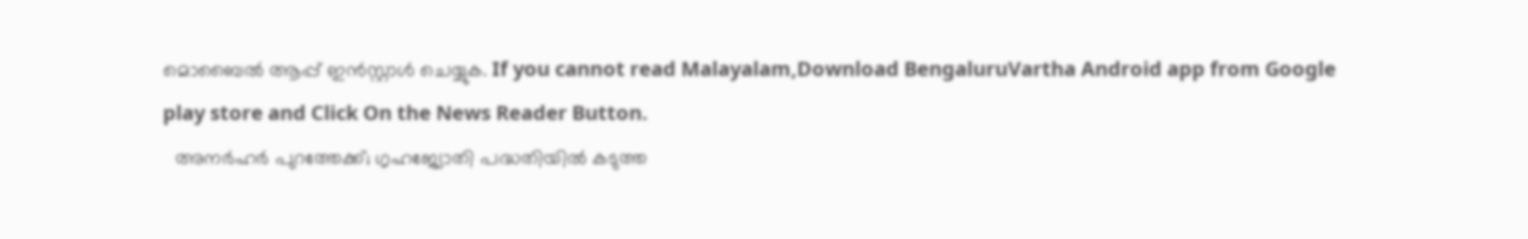മൊബൈൽ ആപ്പ് ഇൻസ്റ്റാൾ ചെയ്യുക. If you cannot read Malayalam,Download BengaluruVartha Android app from Google play store and Click On the News Reader Button.
  അനർഹർ പുറത്തേക്ക്; ഗൃഹജ്യോതി പദ്ധതിയിൽ കടുത്ത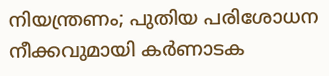നിയന്ത്രണം; പുതിയ പരിശോധന നീക്കവുമായി കർണാടക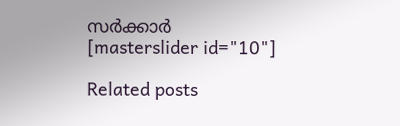സർക്കാർ
[masterslider id="10"]

Related posts